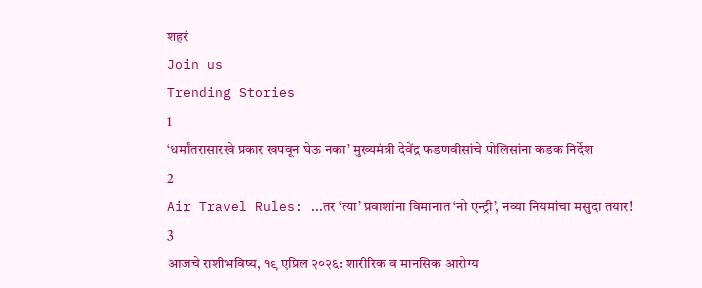शहरं
Join us
Trending Stories
1
‘धर्मांतरासारखे प्रकार खपवून घेऊ नका’ मुख्यमंत्री देवेंद्र फडणवीसांचे पोलिसांना कडक निर्देश
2
Air Travel Rules: ...तर ‘त्या’ प्रवाशांना विमानात ‘नो एन्ट्री’, नव्या नियमांचा मसुदा तयार!
3
आजचे राशीभविष्य, १९ एप्रिल २०२६: शारीरिक व मानसिक आरोग्य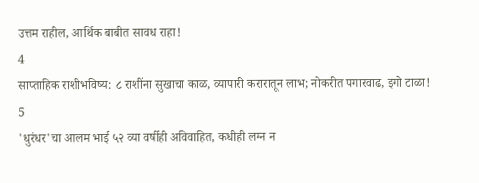उत्तम राहील, आर्थिक बाबीत सावध राहा!
4
साप्ताहिक राशीभविष्य: ८ राशींना सुखाचा काळ, व्यापारी करारातून लाभ; नोकरीत पगारवाढ, इगो टाळा!
5
'धुरंधर'चा आलम भाई ५२ व्या वर्षीही अविवाहित, कधीही लग्न न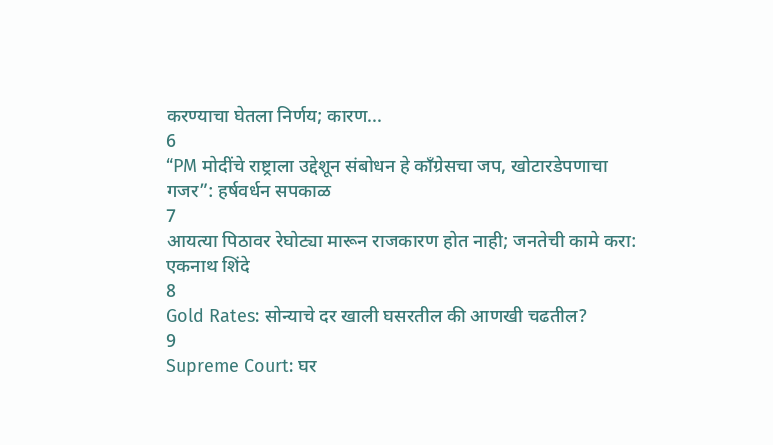करण्याचा घेतला निर्णय; कारण...
6
“PM मोदींचे राष्ट्राला उद्देशून संबोधन हे काँग्रेसचा जप, खोटारडेपणाचा गजर”: हर्षवर्धन सपकाळ
7
आयत्या पिठावर रेघोट्या मारून राजकारण होत नाही; जनतेची कामे करा: एकनाथ शिंदे
8
Gold Rates: सोन्याचे दर खाली घसरतील की आणखी चढतील?
9
Supreme Court: घर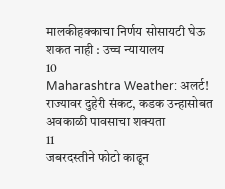मालकीहक्काचा निर्णय सोसायटी घेऊ शकत नाही : उच्च न्यायालय
10
Maharashtra Weather: अलर्ट! राज्यावर दुहेरी संकट, कडक उन्हासोबत अवकाळी पावसाचा शक्यता
11
जबरदस्तीने फोटो काढून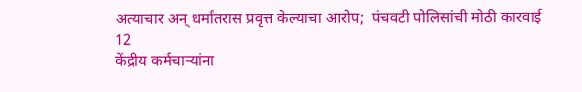अत्याचार अन् धर्मांतरास प्रवृत्त केल्याचा आरोप;  पंचवटी पोलिसांची मोठी कारवाई
12
केंद्रीय कर्मचाऱ्यांना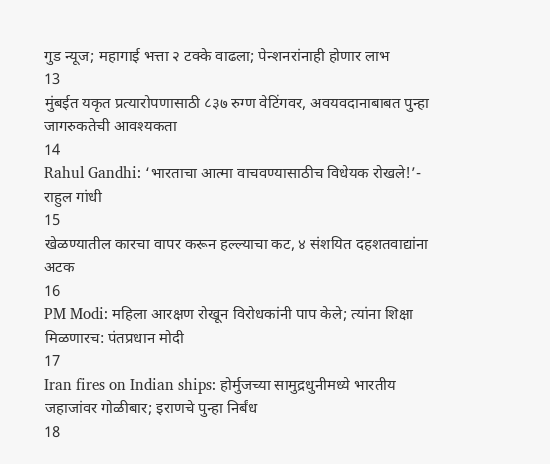गुड न्यूज; महागाई भत्ता २ टक्के वाढला; पेन्शनरांनाही होणार लाभ
13
मुंबईत यकृत प्रत्यारोपणासाठी ८३७ रुग्ण वेटिंगवर, अवयवदानाबाबत पुन्हा जागरुकतेची आवश्यकता
14
Rahul Gandhi: ‘भारताचा आत्मा वाचवण्यासाठीच विधेयक रोखले!’- राहुल गांधी
15
खेळण्यातील कारचा वापर करून हल्ल्याचा कट, ४ संशयित दहशतवाद्यांना अटक
16
PM Modi: महिला आरक्षण रोखून विरोधकांनी पाप केले; त्यांना शिक्षा मिळणारच: पंतप्रधान मोदी
17
Iran fires on Indian ships: होर्मुजच्या सामुद्रधुनीमध्ये भारतीय जहाजांवर गोळीबार; इराणचे पुन्हा निर्बंध
18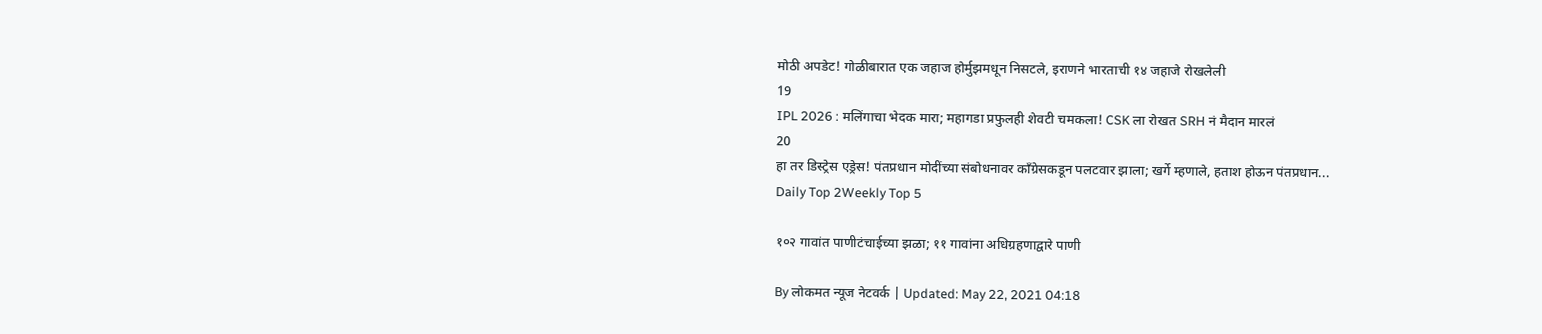मोठी अपडेट! गोळीबारात एक जहाज होर्मुझमधून निसटले, इराणने भारताची १४ जहाजे रोखलेली
19
IPL 2026 : मलिंगाचा भेदक मारा; महागडा प्रफुलही शेवटी चमकला! CSK ला रोखत SRH नं मैदान मारलं
20
हा तर डिस्ट्रेस एड्रेस! पंतप्रधान मोदींच्या संबोधनावर काँग्रेसकडून पलटवार झाला; खर्गे म्हणाले, हताश होऊन पंतप्रधान...
Daily Top 2Weekly Top 5

१०२ गावांत पाणीटंचाईच्या झळा; ११ गावांना अधिग्रहणाद्वारे पाणी

By लोकमत न्यूज नेटवर्क | Updated: May 22, 2021 04:18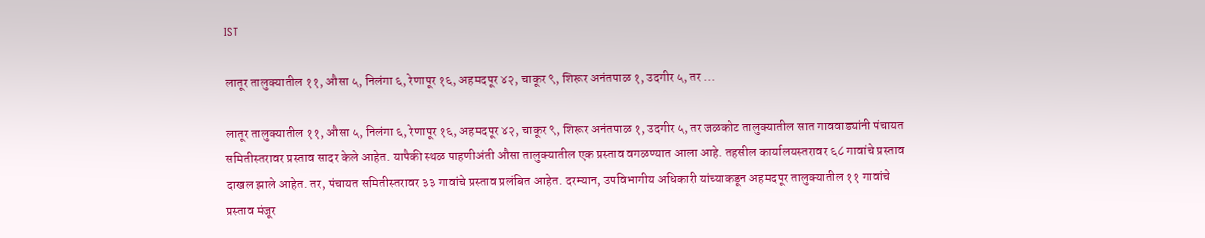IST

लातूर तालुक्यातील ११, औसा ५, निलंगा ६, रेणापूर १६, अहमदपूर ४२, चाकूर ९, शिरूर अनंतपाळ १, उदगीर ५, तर ...

लातूर तालुक्यातील ११, औसा ५, निलंगा ६, रेणापूर १६, अहमदपूर ४२, चाकूर ९, शिरूर अनंतपाळ १, उदगीर ५, तर जळकोट तालुक्यातील सात गाववाड्यांनी पंचायत समितीस्तरावर प्रस्ताव सादर केले आहेत. यापैकी स्थळ पाहणीअंती औसा तालुक्यातील एक प्रस्ताव वगळण्यात आला आहे. तहसील कार्यालयस्तरावर ६८ गावांचे प्रस्ताव दाखल झाले आहेत. तर, पंचायत समितीस्तरावर ३३ गावांचे प्रस्ताव प्रलंबित आहेत. दरम्यान, उपविभागीय अधिकारी यांच्याकडून अहमदपूर तालुक्यातील ११ गावांचे प्रस्ताव मंजूर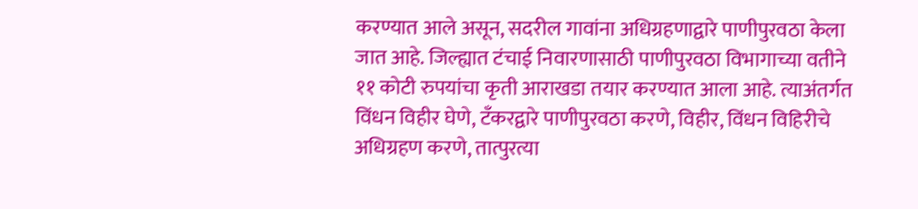करण्यात आले असून, सदरील गावांना अधिग्रहणाद्वारे पाणीपुरवठा केला जात आहे. जिल्ह्यात टंचाई निवारणासाठी पाणीपुरवठा विभागाच्या वतीने ११ कोटी रुपयांचा कृती आराखडा तयार करण्यात आला आहे. त्याअंतर्गत विंधन विहीर घेणे, टँकरद्वारे पाणीपुरवठा करणे, विहीर, विंधन विहिरीचे अधिग्रहण करणे, तात्पुरत्या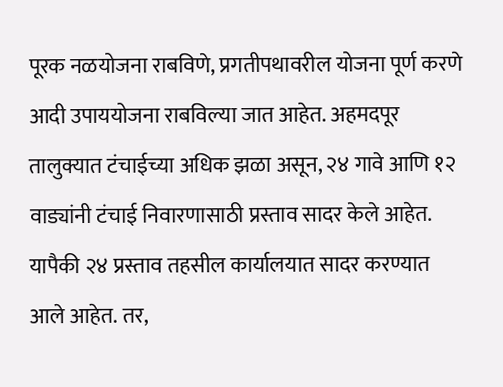पूरक नळयोजना राबविणे, प्रगतीपथावरील योजना पूर्ण करणे आदी उपाययोजना राबविल्या जात आहेत. अहमदपूर तालुक्यात टंचाईच्या अधिक झळा असून, २४ गावे आणि १२ वाड्यांनी टंचाई निवारणासाठी प्रस्ताव सादर केले आहेत. यापैकी २४ प्रस्ताव तहसील कार्यालयात सादर करण्यात आले आहेत. तर,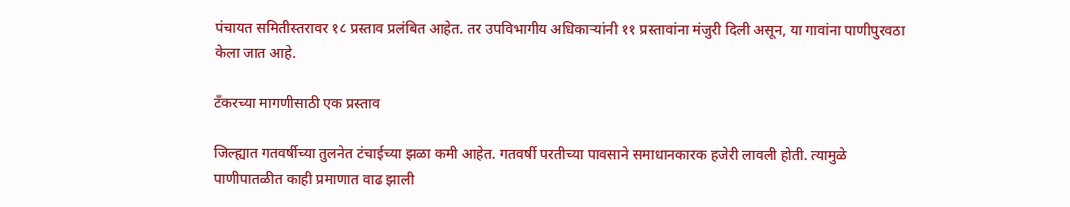पंचायत समितीस्तरावर १८ प्रस्ताव प्रलंबित आहेत. तर उपविभागीय अधिकाऱ्यांनी ११ प्रस्तावांना मंजुरी दिली असून, या गावांना पाणीपुरवठा केला जात आहे.

टँकरच्या मागणीसाठी एक प्रस्ताव

जिल्ह्यात गतवर्षीच्या तुलनेत टंचाईच्या झळा कमी आहेत. गतवर्षी परतीच्या पावसाने समाधानकारक हजेरी लावली होती. त्यामुळे पाणीपातळीत काही प्रमाणात वाढ झाली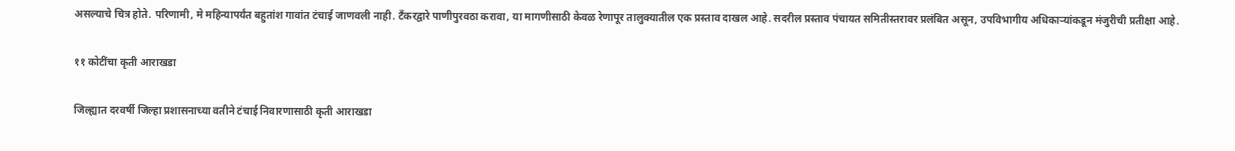असल्याचे चित्र होते. परिणामी, मे महिन्यापर्यंत बहुतांश गावांत टंचाई जाणवली नाही. टँकरद्वारे पाणीपुरवठा करावा, या मागणीसाठी केवळ रेणापूर तालुक्यातील एक प्रस्ताव दाखल आहे. सदरील प्रस्ताव पंचायत समितीस्तरावर प्रलंबित असून, उपविभागीय अधिकाऱ्यांकडून मंजुरीची प्रतीक्षा आहे.

११ कोटींचा कृती आराखडा

जिल्ह्यात दरवर्षी जिल्हा प्रशासनाच्या वतीने टंचाई निवारणासाठी कृती आराखडा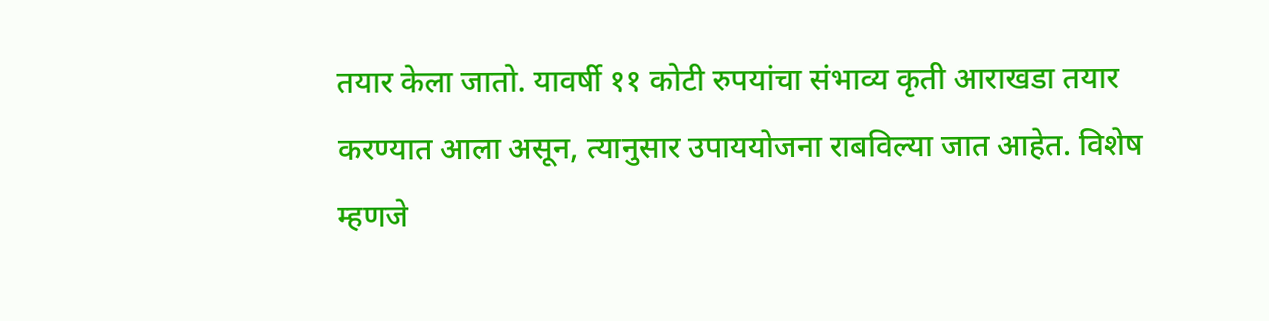तयार केला जातो. यावर्षी ११ कोटी रुपयांचा संभाव्य कृती आराखडा तयार करण्यात आला असून, त्यानुसार उपाययोजना राबविल्या जात आहेत. विशेष म्हणजे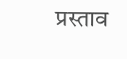प्रस्ताव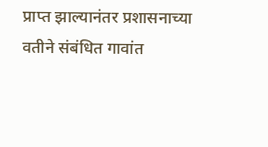प्राप्त झाल्यानंतर प्रशासनाच्या वतीने संबंधित गावांत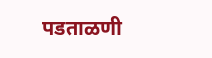पडताळणी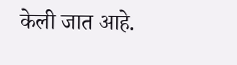केली जात आहे.